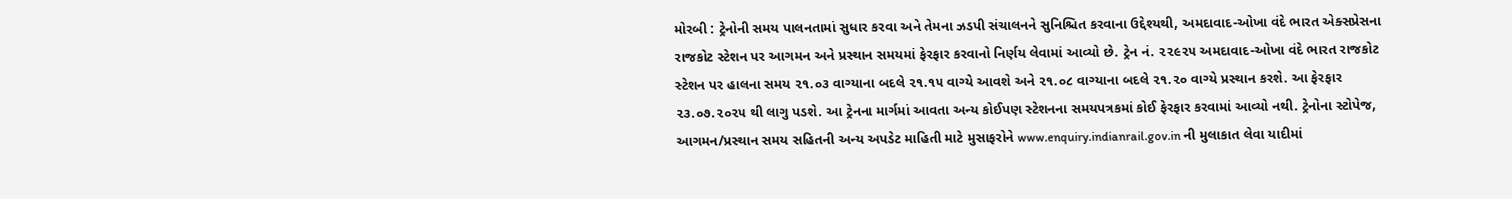મોરબી : ટ્રેનોની સમય પાલનતામાં સુધાર કરવા અને તેમના ઝડપી સંચાલનને સુનિશ્ચિત કરવાના ઉદ્દેશ્યથી, અમદાવાદ-ઓખા વંદે ભારત એક્સપ્રેસના રાજકોટ સ્ટેશન પર આગમન અને પ્રસ્થાન સમયમાં ફેરફાર કરવાનો નિર્ણય લેવામાં આવ્યો છે. ટ્રેન નં. ૨૨૯૨૫ અમદાવાદ-ઓખા વંદે ભારત રાજકોટ સ્ટેશન પર હાલના સમય ૨૧.૦૩ વાગ્યાના બદલે ૨૧.૧૫ વાગ્યે આવશે અને ૨૧.૦૮ વાગ્યાના બદલે ૨૧.૨૦ વાગ્યે પ્રસ્થાન કરશે. આ ફેરફાર ૨૩.૦૭.૨૦૨૫ થી લાગુ પડશે. આ ટ્રેનના માર્ગમાં આવતા અન્ય કોઈપણ સ્ટેશનના સમયપત્રકમાં કોઈ ફેરફાર કરવામાં આવ્યો નથી. ટ્રેનોના સ્ટોપેજ, આગમન/પ્રસ્થાન સમય સહિતની અન્ય અપડેટ માહિતી માટે મુસાફરોને www.enquiry.indianrail.gov.in ની મુલાકાત લેવા યાદીમાં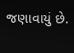જણાવાયું છે.